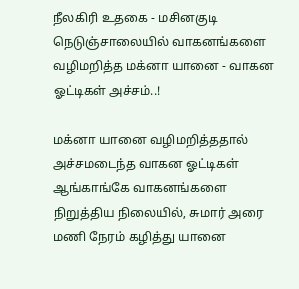நீலகிரி உதகை - மசினகுடி நெடுஞ்சாலையில் வாகனங்களை வழிமறித்த மக்னா யானை - வாகன ஓட்டிகள் அச்சம்..!

மக்னா யானை வழிமறித்ததால் அச்சமடைந்த வாகன ஓட்டிகள் ஆங்காங்கே வாகனங்களை நிறுத்திய நிலையில், சுமார் அரை மணி நேரம் கழித்து யானை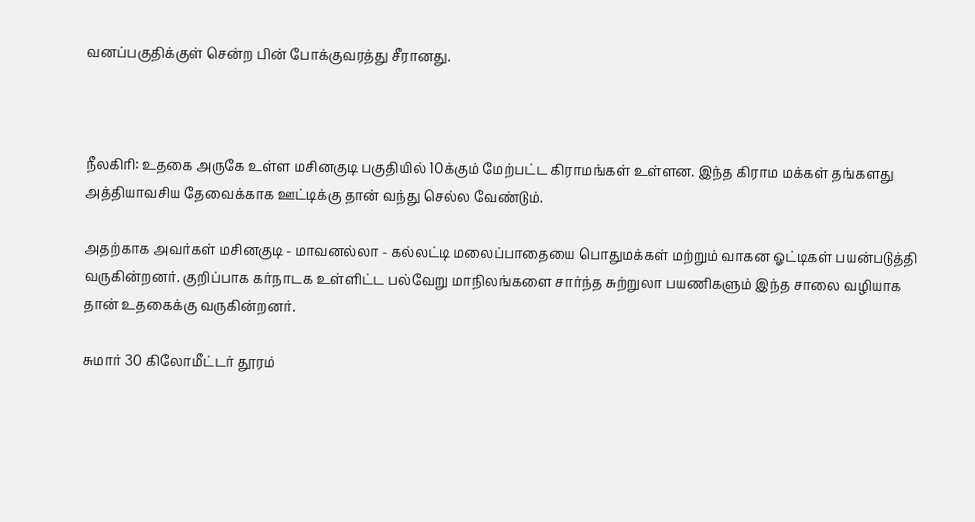வனப்பகுதிக்குள் சென்ற பின் போக்குவரத்து சீரானது.



நீலகிரி: உதகை அருகே உள்ள மசினகுடி பகுதியில் 10க்கும் மேற்பட்ட கிராமங்கள் உள்ளன. இந்த கிராம மக்கள் தங்களது அத்தியாவசிய தேவைக்காக ஊட்டிக்கு தான் வந்து செல்ல வேண்டும்.

அதற்காக அவர்கள் மசினகுடி - மாவனல்லா - கல்லட்டி மலைப்பாதையை பொதுமக்கள் மற்றும் வாகன ஓட்டிகள் பயன்படுத்தி வருகின்றனர். குறிப்பாக கர்நாடக உள்ளிட்ட பல்வேறு மாநிலங்களை சார்ந்த சுற்றுலா பயணிகளும் இந்த சாலை வழியாக தான் உதகைக்கு வருகின்றனர்.

சுமார் 30 கிலோமீட்டர் தூரம்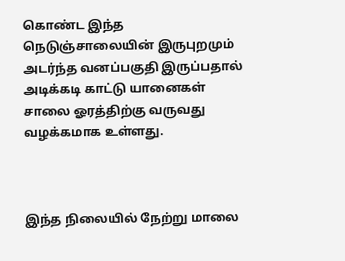கொண்ட இந்த நெடுஞ்சாலையின் இருபுறமும் அடர்ந்த வனப்பகுதி இருப்பதால் அடிக்கடி காட்டு யானைகள் சாலை ஓரத்திற்கு வருவது வழக்கமாக உள்ளது.



இந்த நிலையில் நேற்று மாலை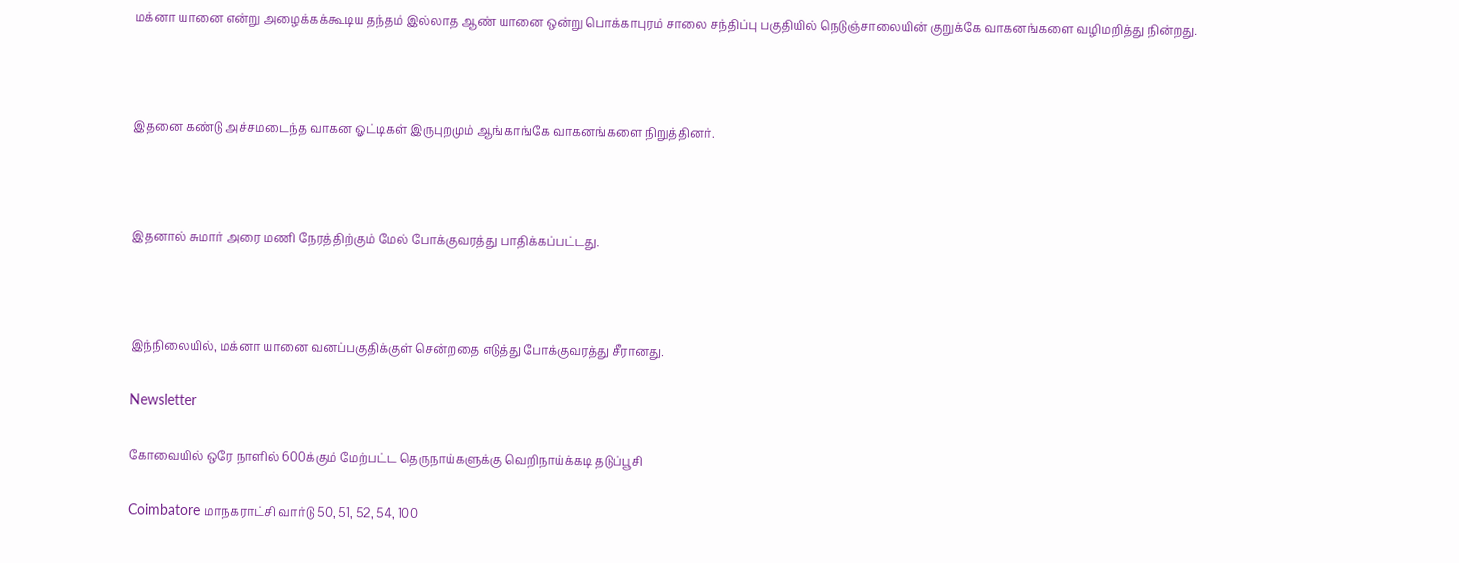மக்னா யானை என்று அழைக்கக்கூடிய தந்தம் இல்லாத ஆண் யானை ஒன்று பொக்காபுரம் சாலை சந்திப்பு பகுதியில் நெடுஞ்சாலையின் குறுக்கே வாகனங்களை வழிமறித்து நின்றது.



இதனை கண்டு அச்சமடைந்த வாகன ஓட்டிகள் இருபுறமும் ஆங்காங்கே வாகனங்களை நிறுத்தினர்.



இதனால் சுமார் அரை மணி நேரத்திற்கும் மேல் போக்குவரத்து பாதிக்கப்பட்டது.



இந்நிலையில், மக்னா யானை வனப்பகுதிக்குள் சென்றதை எடுத்து போக்குவரத்து சீரானது.

Newsletter

கோவையில் ஒரே நாளில் 600க்கும் மேற்பட்ட தெருநாய்களுக்கு வெறிநாய்க்கடி தடுப்பூசி

Coimbatore மாநகராட்சி வார்டு 50, 51, 52, 54, 100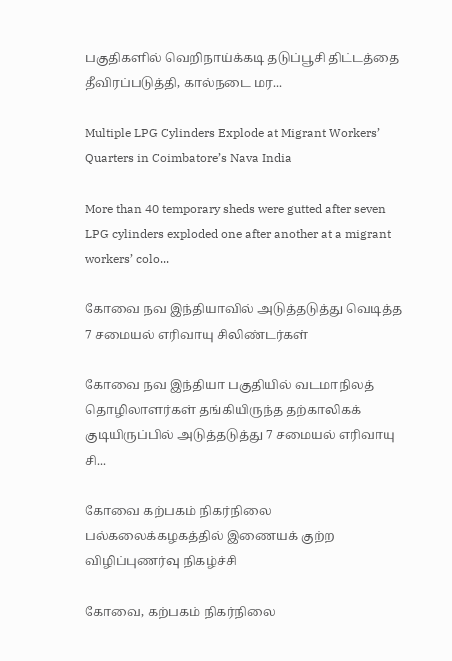பகுதிகளில் வெறிநாய்க்கடி தடுப்பூசி திட்டத்தை தீவிரப்படுத்தி, கால்நடை மர...

Multiple LPG Cylinders Explode at Migrant Workers’ Quarters in Coimbatore’s Nava India

More than 40 temporary sheds were gutted after seven LPG cylinders exploded one after another at a migrant workers’ colo...

கோவை நவ இந்தியாவில் அடுத்தடுத்து வெடித்த 7 சமையல் எரிவாயு சிலிண்டர்கள்

கோவை நவ இந்தியா பகுதியில் வடமாநிலத் தொழிலாளர்கள் தங்கியிருந்த தற்காலிகக் குடியிருப்பில் அடுத்தடுத்து 7 சமையல் எரிவாயு சி...

கோவை கற்பகம் நிகர்நிலை பல்கலைக்கழகத்தில் இணையக் குற்ற விழிப்புணர்வு நிகழ்ச்சி

கோவை, கற்பகம் நிகர்நிலை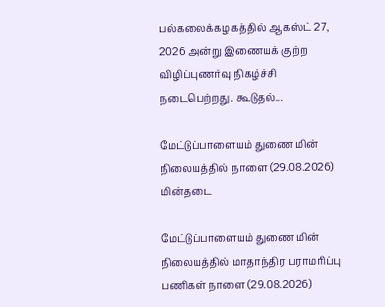பல்கலைக்கழகத்தில் ஆகஸ்ட் 27, 2026 அன்று இணையக் குற்ற விழிப்புணர்வு நிகழ்ச்சி நடைபெற்றது. கூடுதல்...

மேட்டுப்பாளையம் துணை மின் நிலையத்தில் நாளை (29.08.2026) மின்தடை

மேட்டுப்பாளையம் துணை மின் நிலையத்தில் மாதாந்திர பராமரிப்பு பணிகள் நாளை (29.08.2026)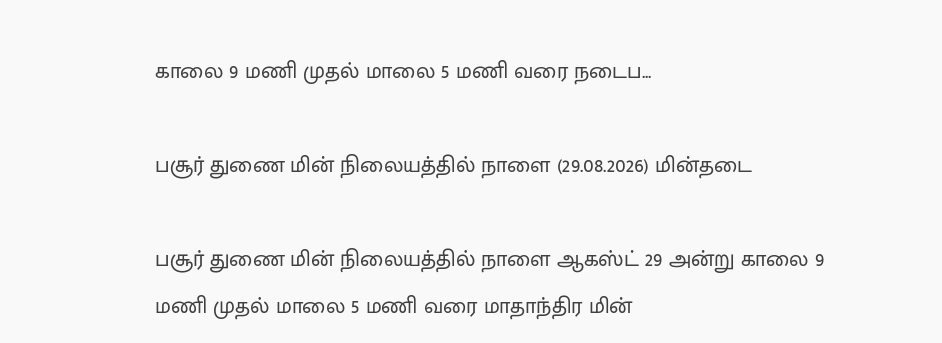காலை 9 மணி முதல் மாலை 5 மணி வரை நடைப...

பசூர் துணை மின் நிலையத்தில் நாளை (29.08.2026) மின்தடை

பசூர் துணை மின் நிலையத்தில் நாளை ஆகஸ்ட் 29 அன்று காலை 9 மணி முதல் மாலை 5 மணி வரை மாதாந்திர மின்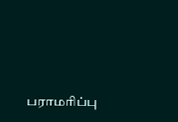பராமரிப்பு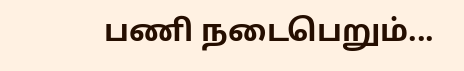பணி நடைபெறும்...